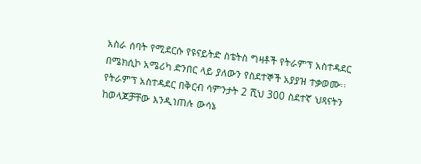አስራ ሰባት የሚደርሱ የዩናይትድ ስቴትስ ግዛቶች የትራምፕ አስተዳደር በሜክሲኮ አሜሪካ ድንበር ላይ ያለውን የስደተኞች አያያዝ ተቃወሙ፡፡ የትራምፕ አስተዳደር በቅርብ ሳምንታት 2 ሺህ 300 ስደተኛ ህጻናትን ከወላጆቻቸው እንዲነጠሉ ውሳኔ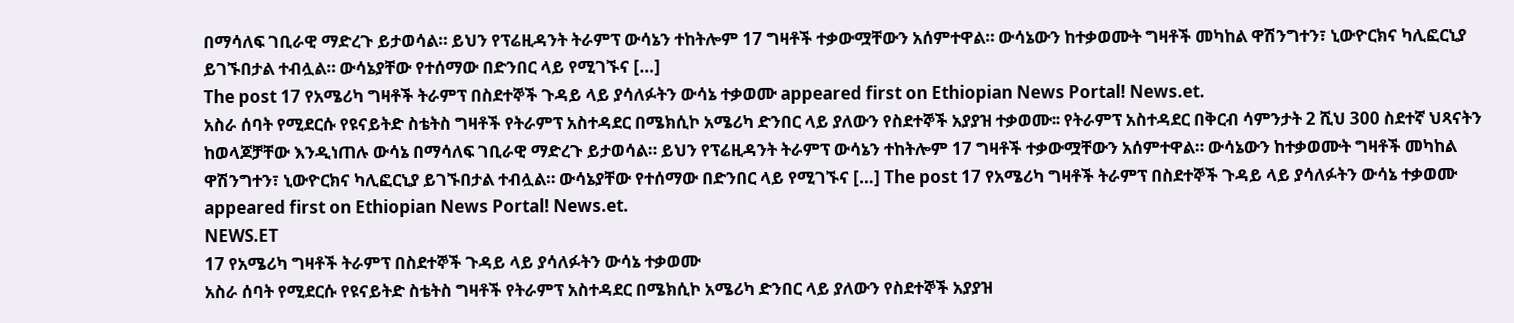በማሳለፍ ገቢራዊ ማድረጉ ይታወሳል። ይህን የፕሬዚዳንት ትራምፕ ውሳኔን ተከትሎም 17 ግዛቶች ተቃውሟቸውን አሰምተዋል። ውሳኔውን ከተቃወሙት ግዛቶች መካከል ዋሽንግተን፣ ኒውዮርክና ካሊፎርኒያ ይገኙበታል ተብሏል። ውሳኔያቸው የተሰማው በድንበር ላይ የሚገኙና […]
The post 17 የአሜሪካ ግዛቶች ትራምፕ በስደተኞች ጉዳይ ላይ ያሳለፉትን ውሳኔ ተቃወሙ appeared first on Ethiopian News Portal! News.et.
አስራ ሰባት የሚደርሱ የዩናይትድ ስቴትስ ግዛቶች የትራምፕ አስተዳደር በሜክሲኮ አሜሪካ ድንበር ላይ ያለውን የስደተኞች አያያዝ ተቃወሙ፡፡ የትራምፕ አስተዳደር በቅርብ ሳምንታት 2 ሺህ 300 ስደተኛ ህጻናትን ከወላጆቻቸው እንዲነጠሉ ውሳኔ በማሳለፍ ገቢራዊ ማድረጉ ይታወሳል። ይህን የፕሬዚዳንት ትራምፕ ውሳኔን ተከትሎም 17 ግዛቶች ተቃውሟቸውን አሰምተዋል። ውሳኔውን ከተቃወሙት ግዛቶች መካከል ዋሽንግተን፣ ኒውዮርክና ካሊፎርኒያ ይገኙበታል ተብሏል። ውሳኔያቸው የተሰማው በድንበር ላይ የሚገኙና […] The post 17 የአሜሪካ ግዛቶች ትራምፕ በስደተኞች ጉዳይ ላይ ያሳለፉትን ውሳኔ ተቃወሙ appeared first on Ethiopian News Portal! News.et.
NEWS.ET
17 የአሜሪካ ግዛቶች ትራምፕ በስደተኞች ጉዳይ ላይ ያሳለፉትን ውሳኔ ተቃወሙ
አስራ ሰባት የሚደርሱ የዩናይትድ ስቴትስ ግዛቶች የትራምፕ አስተዳደር በሜክሲኮ አሜሪካ ድንበር ላይ ያለውን የስደተኞች አያያዝ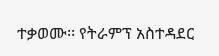ተቃወሙ፡፡ የትራምፕ አስተዳደር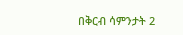በቅርብ ሳምንታት 2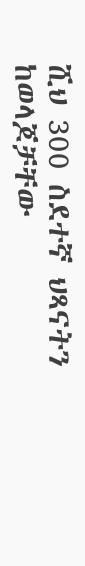ሺህ 300 ስደተኛ ህጻናትን ከወላጆቻቸው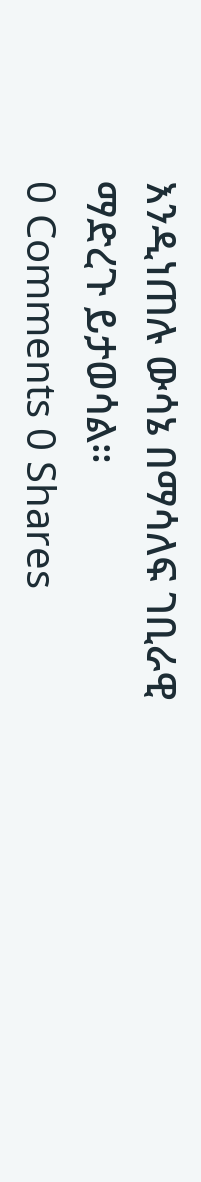እንዲነጠሉ ውሳኔ በማሳለፍ ገቢራዊ ማድረጉ ይታወሳል።
0 Comments 0 Shares